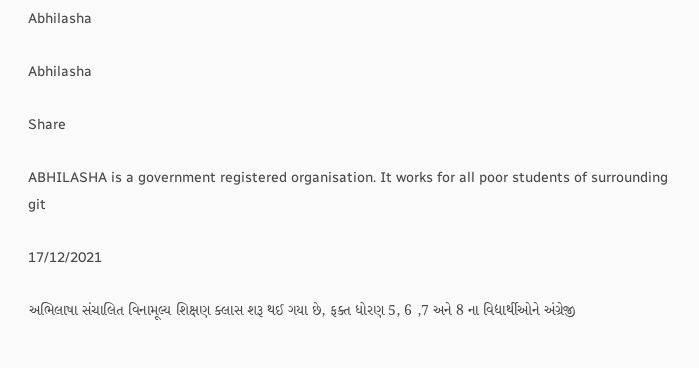Abhilasha

Abhilasha

Share

ABHILASHA is a government registered organisation. It works for all poor students of surrounding git

17/12/2021

અભિલાષા સંચાલિત વિનામૂલ્ય શિક્ષણ ક્લાસ શરૂ થઈ ગયા છે, ફક્ત ધોરણ 5, 6 ,7 અને 8 ના વિદ્યાર્થીઓને અંગ્રેજી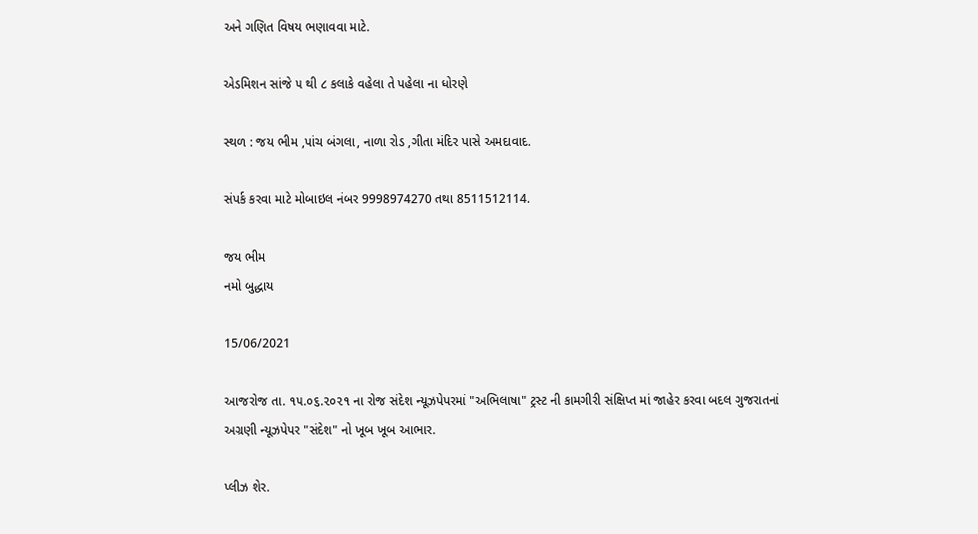અને ગણિત વિષય ભણાવવા માટે.

એડમિશન સાંજે ૫ થી ૮ કલાકે વહેલા તે પહેલા ના ધોરણે

સ્થળ : જય ભીમ ,પાંચ બંગલા, નાળા રોડ ,ગીતા મંદિર પાસે અમદાવાદ.

સંપર્ક કરવા માટે મોબાઇલ નંબર 9998974270 તથા 8511512114.

જય ભીમ
નમો બુદ્ધાય

15/06/2021

આજરોજ તા. ૧૫.૦૬.૨૦૨૧ ના રોજ સંદેશ ન્યૂઝપેપરમાં "અભિલાષા" ટ્રસ્ટ ની કામગીરી સંક્ષિપ્ત માં જાહેર કરવા બદલ ગુજરાતનાં અગ્રણી ન્યૂઝપેપર "સંદેશ" નો ખૂબ ખૂબ આભાર.

પ્લીઝ શેર.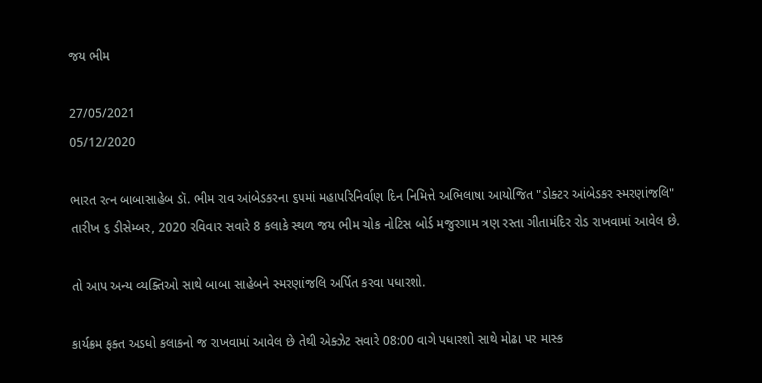જય ભીમ

27/05/2021
05/12/2020

ભારત રત્ન બાબાસાહેબ ડૉ. ભીમ રાવ આંબેડકરના ૬૫માં મહાપરિનિર્વાણ દિન નિમિત્તે અભિલાષા આયોજિત "ડોક્ટર આંબેડકર સ્મરણાંજલિ" તારીખ ૬ ડીસેમ્બર, 2020 રવિવાર સવારે 8 કલાકે સ્થળ જય ભીમ ચોક નોટિસ બોર્ડ મજુરગામ ત્રણ રસ્તા ગીતામંદિર રોડ રાખવામાં આવેલ છે.

તો આપ અન્ય વ્યક્તિઓ સાથે બાબા સાહેબને સ્મરણાંજલિ અર્પિત કરવા પધારશો.

કાર્યક્રમ ફક્ત અડધો કલાકનો જ રાખવામાં આવેલ છે તેથી એક્ઝેટ સવારે 08:00 વાગે પધારશો સાથે મોઢા પર માસ્ક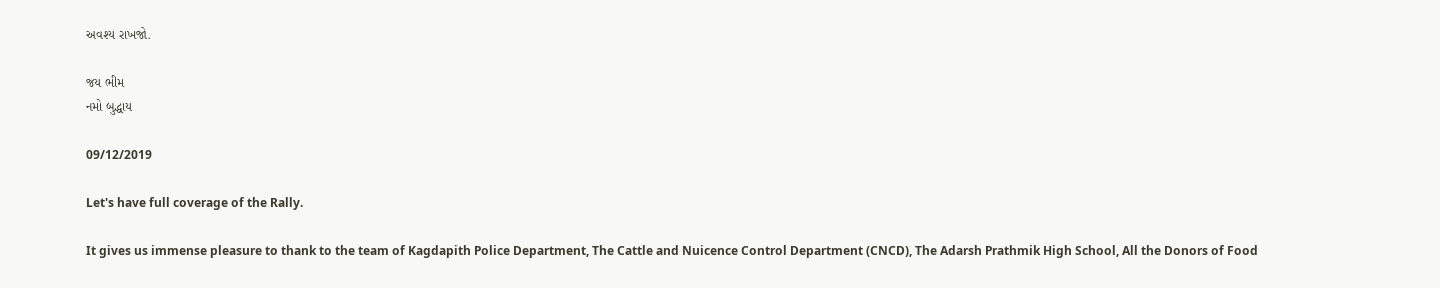અવશ્ય રાખજો.

જય ભીમ
નમો બુદ્ધાય

09/12/2019

Let's have full coverage of the Rally.

It gives us immense pleasure to thank to the team of Kagdapith Police Department, The Cattle and Nuicence Control Department (CNCD), The Adarsh Prathmik High School, All the Donors of Food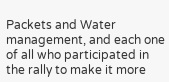Packets and Water management, and each one of all who participated in the rally to make it more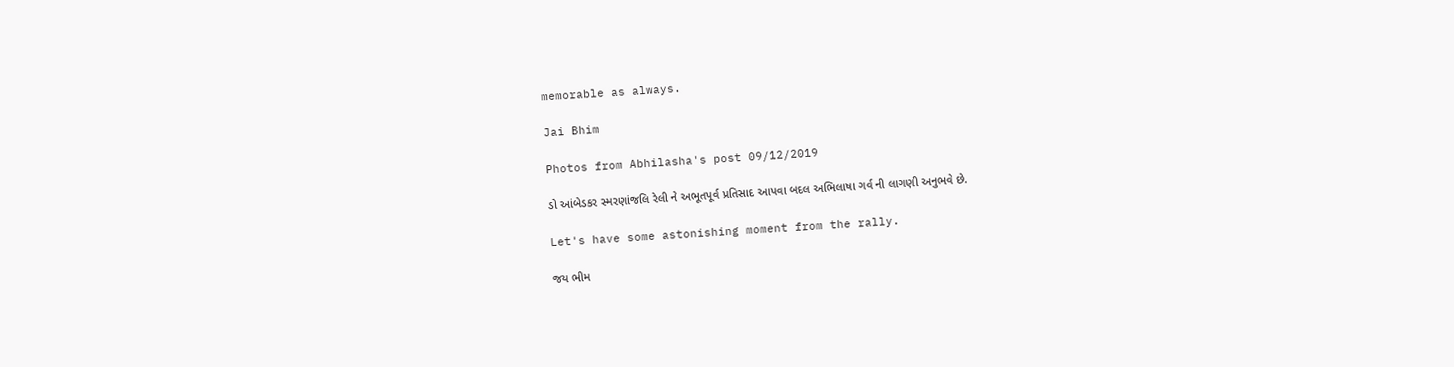memorable as always.

Jai Bhim

Photos from Abhilasha's post 09/12/2019

ડો આંબેડકર સ્મરણાંજલિ રેલી ને અભૂતપૂર્વ પ્રતિસાદ આપવા બદલ અભિલાષા ગર્વ ની લાગણી અનુભવે છે.

Let's have some astonishing moment from the rally.

જય ભીમ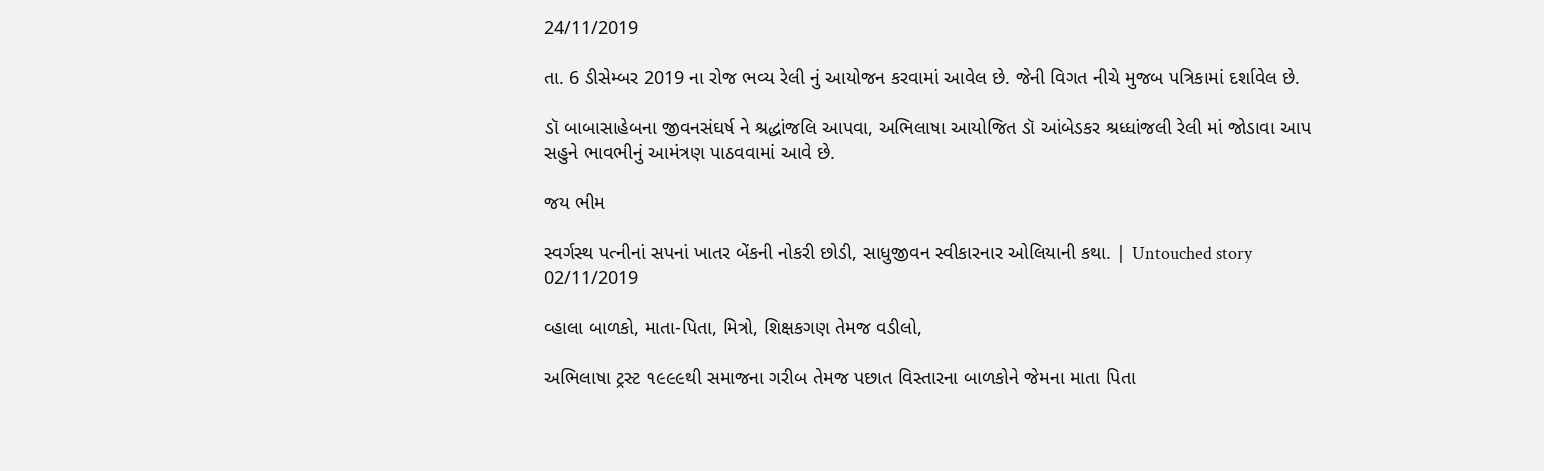24/11/2019

તા. 6 ડીસેમ્બર 2019 ના રોજ ભવ્ય રેલી નું આયોજન કરવામાં આવેલ છે. જેની વિગત નીચે મુજબ પત્રિકામાં દર્શાવેલ છે.

ડૉ બાબાસાહેબના જીવનસંઘર્ષ ને શ્રદ્ધાંજલિ આપવા, અભિલાષા આયોજિત ડૉ આંબેડકર શ્રધ્ધાંજલી રેલી માં જોડાવા આપ સહુને ભાવભીનું આમંત્રણ પાઠવવામાં આવે છે.

જય ભીમ

સ્વર્ગસ્થ પત્નીનાં સપનાં ખાતર બેંકની નોકરી છોડી, સાધુજીવન સ્વીકારનાર ઓલિયાની કથા. | Untouched story 02/11/2019

વ્હાલા બાળકો, માતા-પિતા, મિત્રો, શિક્ષકગણ તેમજ વડીલો,

અભિલાષા ટ્રસ્ટ ૧૯૯૯થી સમાજના ગરીબ તેમજ પછાત વિસ્તારના બાળકોને જેમના માતા પિતા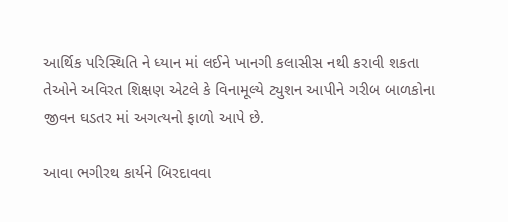આર્થિક પરિસ્થિતિ ને ધ્યાન માં લઈને ખાનગી કલાસીસ નથી કરાવી શકતા તેઓને અવિરત શિક્ષણ એટલે કે વિનામૂલ્યે ટ્યુશન આપીને ગરીબ બાળકોના જીવન ઘડતર માં અગત્યનો ફાળો આપે છે.

આવા ભગીરથ કાર્યને બિરદાવવા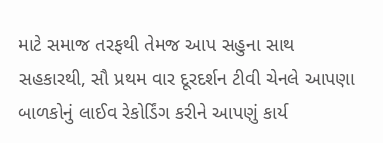માટે સમાજ તરફથી તેમજ આપ સહુના સાથ સહકારથી, સૌ પ્રથમ વાર દૂરદર્શન ટીવી ચેનલે આપણા બાળકોનું લાઈવ રેકોર્ડિંગ કરીને આપણું કાર્ય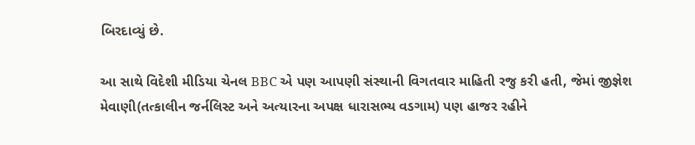બિરદાવ્યું છે.

આ સાથે વિદેશી મીડિયા ચેનલ BBC એ પણ આપણી સંસ્થાની વિગતવાર માહિતી રજુ કરી હતી, જેમાં જીજ્ઞેશ મેવાણી(તત્કાલીન જર્નલિસ્ટ અને અત્યારના અપક્ષ ધારાસભ્ય વડગામ) પણ હાજર રહીને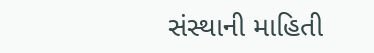સંસ્થાની માહિતી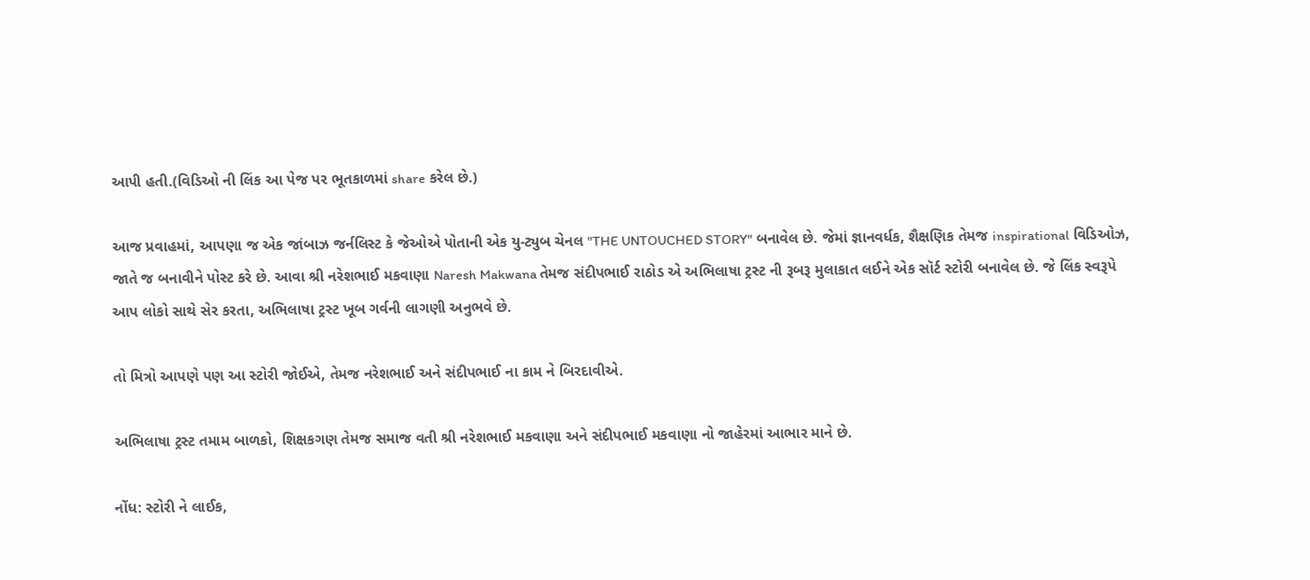આપી હતી.(વિડિઓ ની લિંક આ પેજ પર ભૂતકાળમાં share કરેલ છે.)

આજ પ્રવાહમાં, આપણા જ એક જાંબાઝ જર્નલિસ્ટ કે જેઓએ પોતાની એક યુ-ટ્યુબ ચેનલ "THE UNTOUCHED STORY" બનાવેલ છે. જેમાં જ્ઞાનવર્ધક, શૈક્ષણિક તેમજ inspirational વિડિઓઝ, જાતે જ બનાવીને પોસ્ટ કરે છે. આવા શ્રી નરેશભાઈ મકવાણા Naresh Makwana તેમજ સંદીપભાઈ રાઠોડ એ અભિલાષા ટ્રસ્ટ ની રૂબરૂ મુલાકાત લઈને એક સૉર્ટ સ્ટોરી બનાવેલ છે. જે લિંક સ્વરૂપે આપ લોકો સાથે સેર કરતા, અભિલાષા ટ્રસ્ટ ખૂબ ગર્વની લાગણી અનુભવે છે.

તો મિત્રો આપણે પણ આ સ્ટોરી જોઈએ, તેમજ નરેશભાઈ અને સંદીપભાઈ ના કામ ને બિરદાવીએ.

અભિલાષા ટ્રસ્ટ તમામ બાળકો, શિક્ષકગણ તેમજ સમાજ વતી શ્રી નરેશભાઈ મકવાણા અને સંદીપભાઈ મકવાણા નો જાહેરમાં આભાર માને છે.

નોંધ: સ્ટોરી ને લાઈક,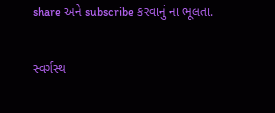share અને subscribe કરવાનું ના ભૂલતા.

સ્વર્ગસ્થ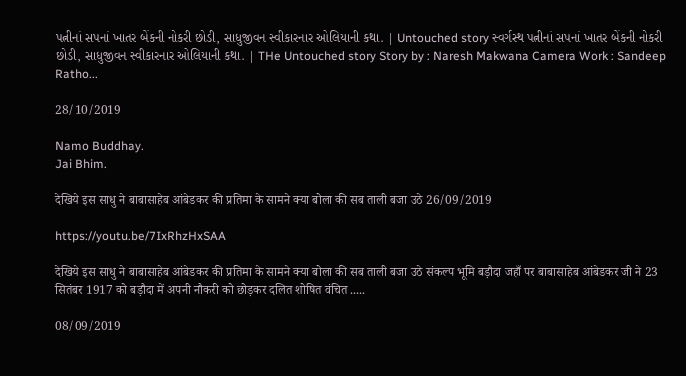પત્નીનાં સપનાં ખાતર બેંકની નોકરી છોડી, સાધુજીવન સ્વીકારનાર ઓલિયાની કથા. | Untouched story સ્વર્ગસ્થ પત્નીનાં સપનાં ખાતર બેંકની નોકરી છોડી, સાધુજીવન સ્વીકારનાર ઓલિયાની કથા. | THe Untouched story Story by : Naresh Makwana Camera Work : Sandeep Ratho...

28/10/2019

Namo Buddhay.
Jai Bhim.

देखिये इस साधु ने बाबासाहेब आंबेडकर की प्रतिमा के सामने क्या बोला की सब ताली बजा उठे 26/09/2019

https://youtu.be/7IxRhzHxSAA

देखिये इस साधु ने बाबासाहेब आंबेडकर की प्रतिमा के सामने क्या बोला की सब ताली बजा उठे संकल्प भूमि बड़ौदा जहाँ पर बाबासाहेब आंबेडकर जी ने 23 सितंबर 1917 को बड़ौदा में अपनी नौकरी को छोड़कर दलित शोषित वंचित .....

08/09/2019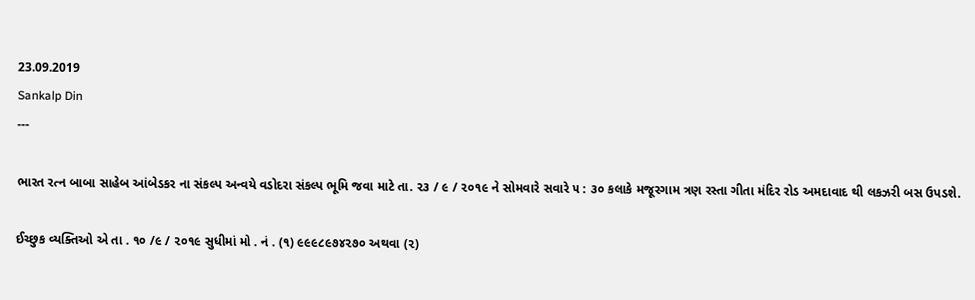23.09.2019
Sankalp Din
---

ભારત રત્ન બાબા સાહેબ આંબેડકર ના સંકલ્પ અન્વયે વડોદરા સંકલ્પ ભૂમિ જવા માટે તા. ૨૩ / ૯ / ૨૦૧૯ ને સોમવારે સવારે ૫ : ૩૦ કલાકે મજૂરગામ ત્રણ રસ્તા ગીતા મંદિર રોડ અમદાવાદ થી લકઝરી બસ ઉપડશે.

ઈચ્છુક વ્યક્તિઓ એ તા . ૧૦ /૯ / ૨૦૧૯ સુધીમાં મો . નં . (૧) ૯૯૯૮૯૭૪૨૭૦ અથવા (૨)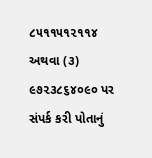૮૫૧૧૫૧૨૧૧૪ અથવા (૩) ૯૭૨૩૮૬૪૦૯૦ પર સંપર્ક કરી પોતાનું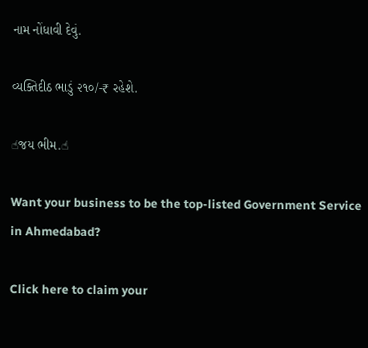નામ નોંધાવી દેવું.

વ્યક્તિદીઠ ભાડું ૨૧૦/-₹ રહેશે.

☝જય ભીમ.☝

Want your business to be the top-listed Government Service in Ahmedabad?

Click here to claim your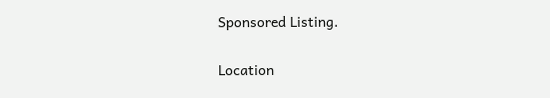Sponsored Listing.

Location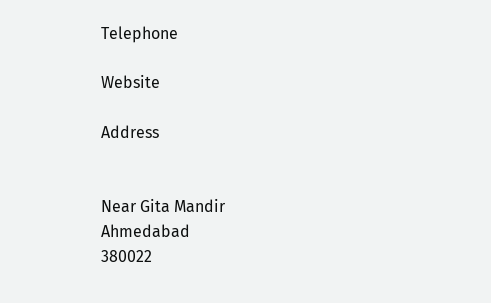Telephone

Website

Address


Near Gita Mandir
Ahmedabad
380022